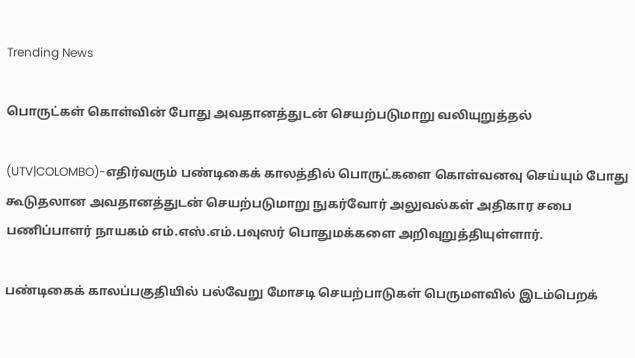Trending News

பொருட்கள் கொள்வின் போது அவதானத்துடன் செயற்படுமாறு வலியுறுத்தல்

(UTV|COLOMBO)-எதிர்வரும் பண்டிகைக் காலத்தில் பொருட்களை கொள்வனவு செய்யும் போது கூடுதலான அவதானத்துடன் செயற்படுமாறு நுகர்வோர் அலுவல்கள் அதிகார சபை பணிப்பாளர் நாயகம் எம்.எஸ்.எம்.பவுஸர் பொதுமக்களை அறிவுறுத்தியுள்ளார்.

பண்டிகைக் காலப்பகுதியில் பல்வேறு மோசடி செயற்பாடுகள் பெருமளவில் இடம்பெறக்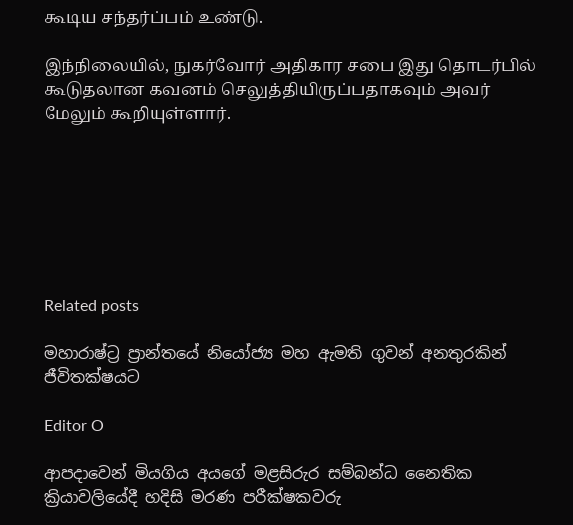கூடிய சந்தர்ப்பம் உண்டு.

இந்நிலையில், நுகர்வோர் அதிகார சபை இது தொடர்பில் கூடுதலான கவனம் செலுத்தியிருப்பதாகவும் அவர் மேலும் கூறியுள்ளார்.







Related posts

මහාරාෂ්ට්‍ර ප්‍රාන්තයේ නියෝජ්‍ය මහ ඇමති ගුවන් අනතුරකින් ජීවිතක්ෂයට

Editor O

ආපදාවෙන් මියගිය අයගේ මළසිරුර සම්බන්ධ නෛතික ක්‍රියාවලියේදී හදිසි මරණ පරීක්ෂකවරු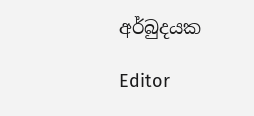අර්බුදයක

Editor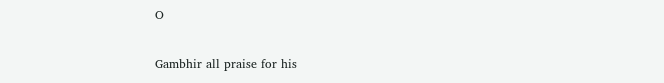O

Gambhir all praise for his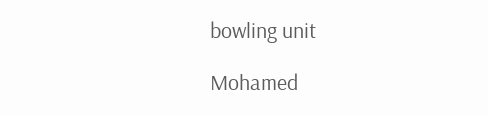bowling unit

Mohamed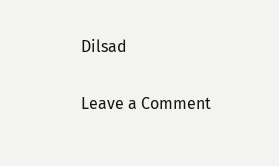Dilsad

Leave a Comment